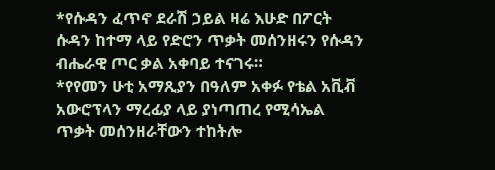*የሱዳን ፈጥኖ ደራሽ ኃይል ዛሬ እሁድ በፖርት ሱዳን ከተማ ላይ የድሮን ጥቃት መሰንዘሩን የሱዳን ብሔራዊ ጦር ቃል አቀባይ ተናገሩ።
*የየመን ሁቲ አማጺያን በዓለም አቀፉ የቴል አቪቭ አውሮፕላን ማረፊያ ላይ ያነጣጠረ የሚሳኤል ጥቃት መሰንዘራቸውን ተከትሎ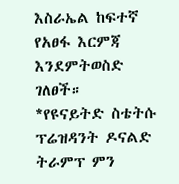እስራኤል ከፍተኛ የአፀፋ እርምጃ እንደምትወስድ ገለፀች።
*የዩናይትድ ስቴትሱ ፕሬዝዳንት ዶናልድ ትራምፕ ምን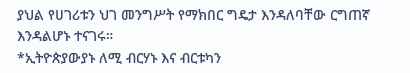ያህል የሀገሪቱን ህገ መንግሥት የማክበር ግዴታ እንዳለባቸው ርግጠኛ እንዳልሆኑ ተናገሩ።
*ኢትዮጵያውያኑ ለሚ ብርሃኑ እና ብርቱካን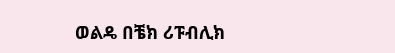ወልዴ በቼክ ሪፑብሊክ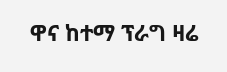ዋና ከተማ ፕራግ ዛሬ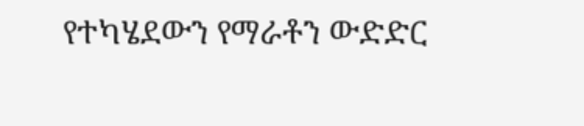የተካሄደውን የማራቶን ውድድር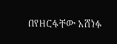በየዘርፋቸው አሸነፉ